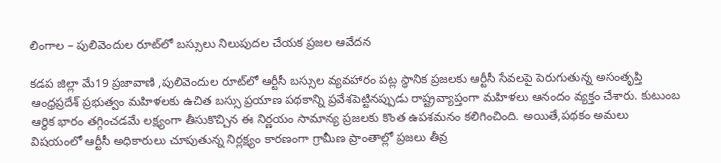లింగాల – పులివెందుల రూట్‌లో బస్సులు నిలుపుదల చేయక ప్రజల ఆవేదన

కడప జిల్లా మే19 ప్రజావాణి ,పులివెందుల రూట్‌లో ఆర్టీసీ బస్సుల వ్యవహారం పట్ల స్థానిక ప్రజలకు ఆర్టీసీ సేవలపై పెరుగుతున్న అసంతృప్తి ఆంధ్రప్రదేశ్ ప్రభుత్వం మహిళలకు ఉచిత బస్సు ప్రయాణ పథకాన్ని ప్రవేశపెట్టినప్పుడు రాష్ట్రవ్యాప్తంగా మహిళలు ఆనందం వ్యక్తం చేశారు. కుటుంబ ఆర్థిక భారం తగ్గించడమే లక్ష్యంగా తీసుకొచ్చిన ఈ నిర్ణయం సామాన్య ప్రజలకు కొంత ఉపశమనం కలిగించింది. అయితే,పథకం అమలు విషయంలో ఆర్టీసీ అధికారులు చూపుతున్న నిర్లక్ష్యం కారణంగా గ్రామీణ ప్రాంతాల్లో ప్రజలు తీవ్ర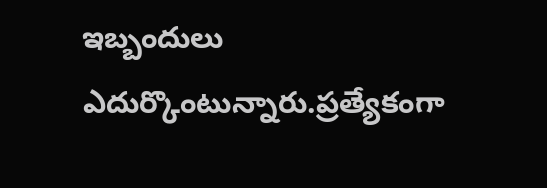ఇబ్బందులు ఎదుర్కొంటున్నారు.ప్రత్యేకంగా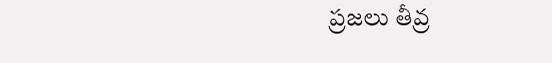ప్రజలు తీవ్ర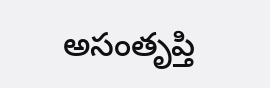అసంతృప్తి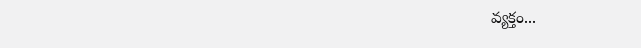వ్యక్తం...